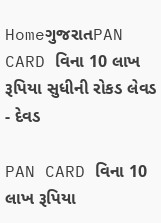HomeગુજરાતPAN CARD વિના 10 લાખ રૂપિયા સુધીની રોકડ લેવડ - દેવડ

PAN CARD વિના 10 લાખ રૂપિયા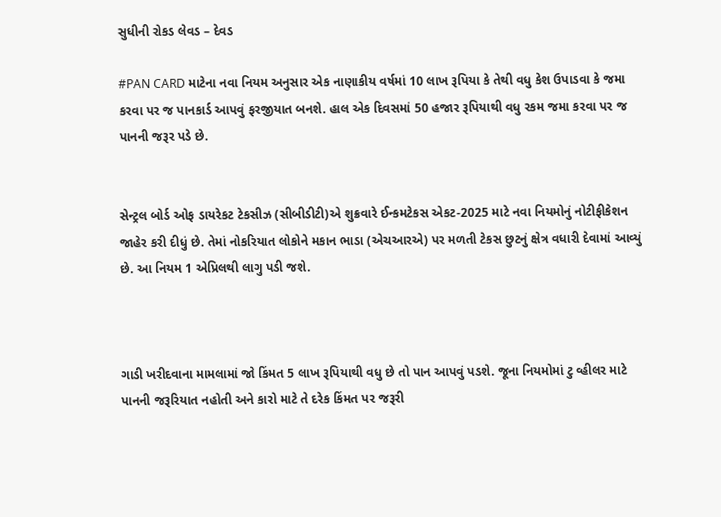સુધીની રોકડ લેવડ – દેવડ

#PAN CARD માટેના નવા નિયમ અનુસાર એક નાણાકીય વર્ષમાં 10 લાખ રૂપિયા કે તેથી વધુ કેશ ઉપાડવા કે જમા કરવા પર જ પાનકાર્ડ આપવું ફરજીયાત બનશે. હાલ એક દિવસમાં 50 હજાર રૂપિયાથી વધુ રકમ જમા કરવા પર જ પાનની જરૂર પડે છે.


સેન્ટ્રલ બોર્ડ ઓફ ડાયરેકટ ટેકસીઝ (સીબીડીટી)એ શુક્રવારે ઈન્કમટેકસ એકટ-2025 માટે નવા નિયમોનું નોટીફીકેશન જાહેર કરી દીધું છે. તેમાં નોકરિયાત લોકોને મકાન ભાડા (એચઆરએ) પર મળતી ટેકસ છુટનું ક્ષેત્ર વધારી દેવામાં આવ્યું છે. આ નિયમ 1 એપ્રિલથી લાગુ પડી જશે.



ગાડી ખરીદવાના મામલામાં જો કિંમત 5 લાખ રૂપિયાથી વધુ છે તો પાન આપવું પડશે. જૂના નિયમોમાં ટુ વ્હીલર માટે પાનની જરૂરિયાત નહોતી અને કારો માટે તે દરેક કિંમત પર જરૂરી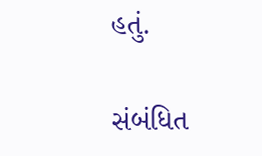હતું.

સંબંધિત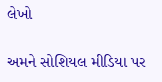લેખો

અમને સોશિયલ મીડિયા પર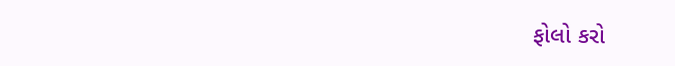ફોલો કરો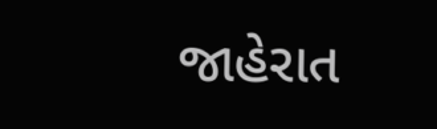જાહેરાત